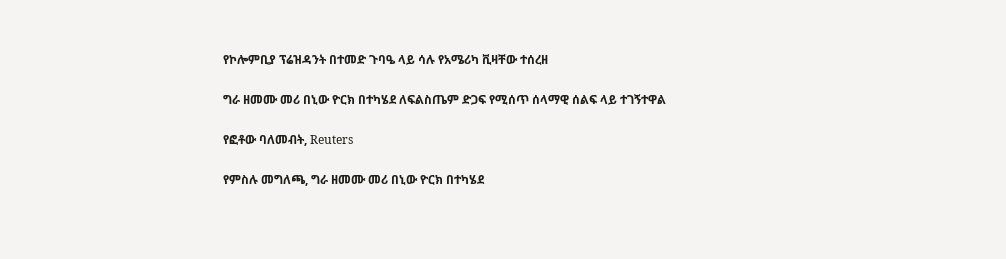የኮሎምቢያ ፕሬዝዳንት በተመድ ጉባዔ ላይ ሳሉ የአሜሪካ ቪዛቸው ተሰረዘ

ግራ ዘመሙ መሪ በኒው ዮርክ በተካሄደ ለፍልስጤም ድጋፍ የሚሰጥ ሰላማዊ ሰልፍ ላይ ተገኝተዋል

የፎቶው ባለመብት, Reuters

የምስሉ መግለጫ, ግራ ዘመሙ መሪ በኒው ዮርክ በተካሄደ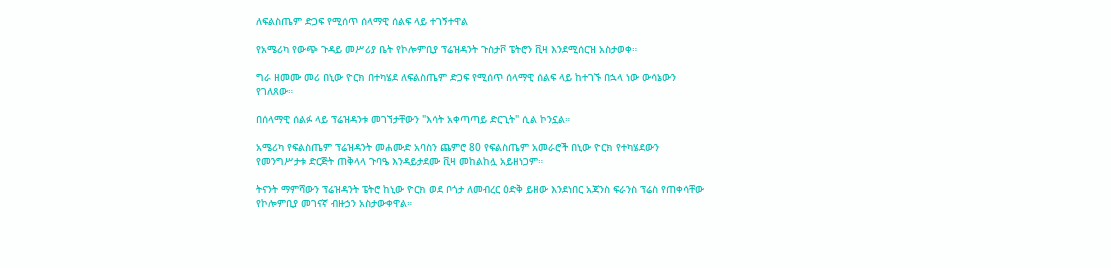ለፍልስጤም ድጋፍ የሚሰጥ ሰላማዊ ሰልፍ ላይ ተገኝተዋል

የአሜሪካ የውጭ ጉዳይ መሥሪያ ቤት የኮሎምቢያ ፕሬዝዳንት ጉስታቮ ፔትሮን ቪዛ እንደሚሰርዝ አስታወቀ።

ግራ ዘመሙ መሪ በኒው ዮርክ በተካሄደ ለፍልስጤም ድጋፍ የሚሰጥ ሰላማዊ ሰልፍ ላይ ከተገኙ በኋላ ነው ውሳኔውን የገለጸው።

በሰላማዊ ሰልፉ ላይ ፕሬዝዳንቱ መገኘታቸውን "እሳት አቀጣጣይ ድርጊት" ሲል ኮንኗል።

አሜሪካ የፍልስጤም ፕሬዝዳንት መሐሙድ አባስን ጨምሮ 80 የፍልስጤም አመራሮች በኒው ዮርክ የተካሄደውን የመንግሥታቱ ድርጅት ጠቅላላ ጉባዔ እንዳይታደሙ ቪዛ መከልከሏ አይዘነጋም።

ትናንት ማምሻውን ፕሬዝዳንት ፔትሮ ከኒው ዮርክ ወደ ቦጎታ ለመብረር ዕድቅ ይዘው እንደነበር አጃንስ ፍራንስ ፕሬስ የጠቀሳቸው የኮሎምቢያ መገናኛ ብዙኃን አስታውቀዋል።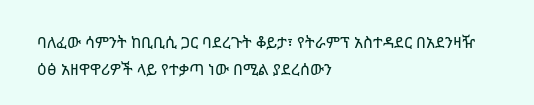ባለፈው ሳምንት ከቢቢሲ ጋር ባደረጉት ቆይታ፣ የትራምፕ አስተዳደር በአደንዛዥ ዕፅ አዘዋዋሪዎች ላይ የተቃጣ ነው በሚል ያደረሰውን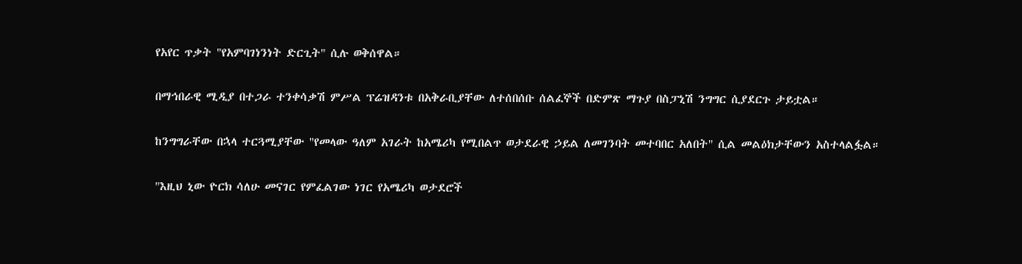የአየር ጥቃት "የአምባገነንነት ድርጊት" ሲሉ ወቅሰዋል።

በማኅበራዊ ሚዲያ በተጋራ ተንቀሳቃሽ ምሥል ፕሬዝዳንቱ በአቅራቢያቸው ለተሰበሰቡ ሰልፈኞች በድምጽ ማጉያ በስፓኒሽ ንግግር ሲያደርጉ ታይቷል።

ከንግግራቸው በኋላ ተርጓሚያቸው "የመላው ዓለም አገራት ከአሜሪካ የሚበልጥ ወታደራዊ ኃይል ለመገንባት መተባበር አለበት" ሲል መልዕክታቸውን አስተላልፏል።

"እዚህ ኒው ዮርክ ሳለሁ መናገር የምፈልገው ነገር የአሜሪካ ወታደሮች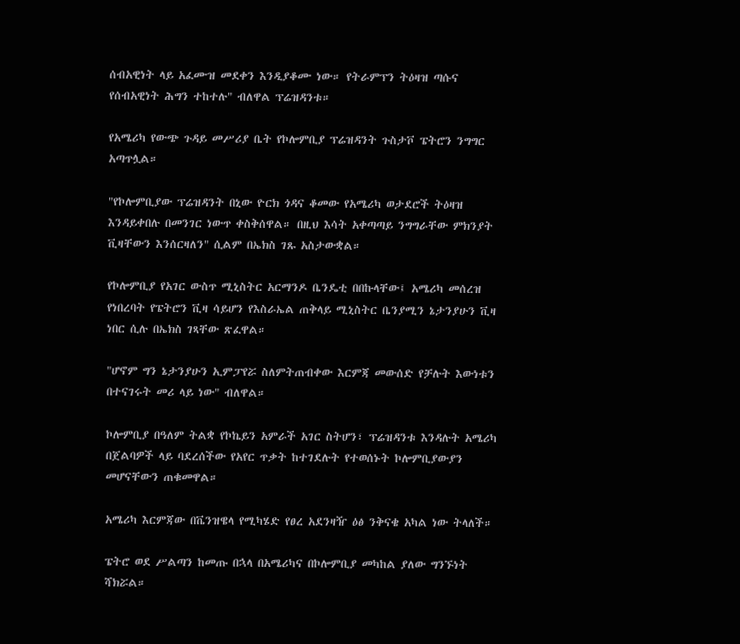ሰብአዊነት ላይ አፈሙዝ መደቀን እንዲያቆሙ ነው። የትራምፕን ትዕዛዝ ጣሱና የሰብአዊነት ሕግን ተከተሉ" ብለዋል ፕሬዝዳንቱ።

የአሜሪካ የውጭ ጉዳይ መሥሪያ ቤት የኮሎምቢያ ፕሬዝዳንት ጉስታቮ ፔትሮን ንግግር አጣጥሏል።

"የኮሎምቢያው ፕሬዝዳንት በኒው ዮርክ ጎዳና ቆመው የአሜሪካ ወታደሮች ትዕዛዝ እንዳይቀበሉ በመንገር ነውጥ ቀስቅሰዋል። በዚህ እሳት አቀጣጣይ ንግግራቸው ምክንያት ቪዛቸውን እንሰርዛለን" ሲልም በኤክስ ገጹ አስታውቋል።

የኮሎምቢያ የአገር ውስጥ ሚኒስትር አርማንዶ ቤንዴቲ በበኩላቸው፤ አሜሪካ መሰረዝ የነበረባት የፔትሮን ቪዛ ሳይሆን የእስራኤል ጠቅላይ ሚኒስትር ቤንያሚን ኔታንያሁን ቪዛ ነበር ሲሉ በኤክስ ገጻቸው ጽፈዋል።

"ሆኖም ግን ኔታንያሁን ኢምፓየሯ ስለምትጠብቀው እርምጃ መውሰድ የቻሉት እውነቱን በተናገሩት መሪ ላይ ነው" ብለዋል።

ኮሎምቢያ በዓለም ትልቋ የኮኬይን አምራች አገር ስትሆን፣ ፕሬዝዳንቱ እንዳሉት አሜሪካ በጀልባዎች ላይ ባደረሰችው የአየር ጥቃት ከተገደሉት የተወሰኑት ኮሎምቢያውያን መሆናቸውን ጠቁመዋል።

አሜሪካ እርምጃው በቬንዝዌላ የሚካሄድ የፀረ አደንዛዥ ዕፅ ንቅናቄ አካል ነው ትላለች።

ፔትሮ ወደ ሥልጣን ከመጡ በኋላ በአሜሪካና በኮሎምቢያ መካከል ያለው ግንኙነት ሻክሯል።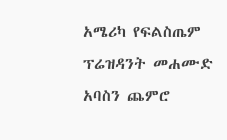አሜሪካ የፍልስጤም ፕሬዝዳንት መሐሙድ አባስን ጨምሮ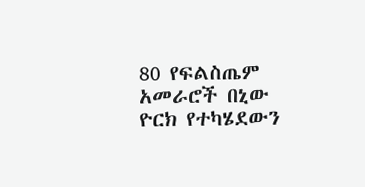80 የፍልስጤም አመራሮች በኒው ዮርክ የተካሄደውን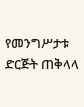የመንግሥታቱ ድርጅት ጠቅላላ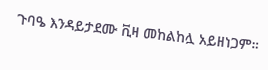ጉባዔ እንዳይታደሙ ቪዛ መከልከሏ አይዘነጋም።